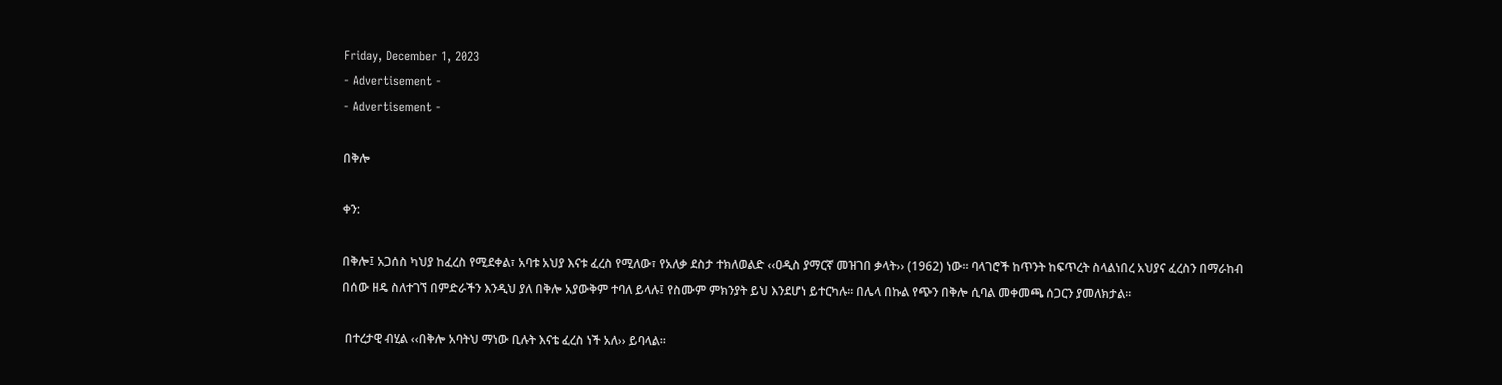Friday, December 1, 2023
- Advertisement -
- Advertisement -

በቅሎ

ቀን:

በቅሎ፤ አጋሰስ ካህያ ከፈረስ የሚደቀል፣ አባቱ አህያ እናቱ ፈረስ የሚለው፣ የአለቃ ደስታ ተክለወልድ ‹‹ዐዲስ ያማርኛ መዝገበ ቃላት›› (1962) ነው፡፡ ባላገሮች ከጥንት ከፍጥረት ስላልነበረ አህያና ፈረስን በማራከብ በሰው ዘዴ ስለተገኘ በምድራችን እንዲህ ያለ በቅሎ አያውቅም ተባለ ይላሉ፤ የስሙም ምክንያት ይህ እንደሆነ ይተርካሉ፡፡ በሌላ በኩል የጭን በቅሎ ሲባል መቀመጫ ሰጋርን ያመለክታል፡፡

 በተረታዊ ብሂል ‹‹በቅሎ አባትህ ማነው ቢሉት እናቴ ፈረስ ነች አለ›› ይባላል፡፡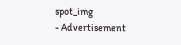spot_img
- Advertisement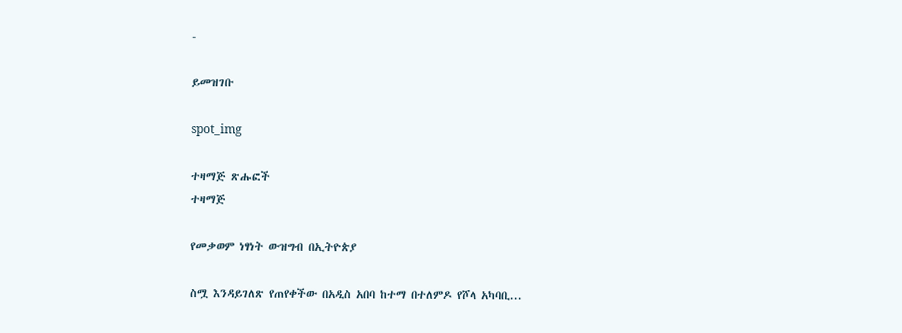-

ይመዝገቡ

spot_img

ተዛማጅ ጽሑፎች
ተዛማጅ

የመቃወም ነፃነት ውዝግብ በኢትዮጵያ

ስሟ እንዳይገለጽ የጠየቀችው በአዲስ አበባ ከተማ በተለምዶ የሾላ አካባቢ...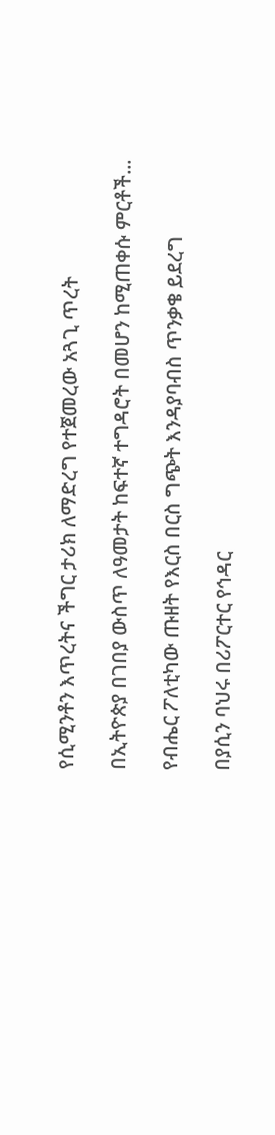የሲሚንቶን እጥረትና ችግር ታሪክ ለማድረግ የተጀመረው አጓጊ ጥረት

በኢትዮጵያ በገበያ ውስጥ ለዓመታት ከፍተኛ ተግዳሮት በመሆን ከሚጠቀሱ ምርቶች...

የብሔር ፖለቲካው ጡዘት የእርስ በርስ ግጭት እንዳያባብስ ጥንቃቄ ይደረግ

በያሲን ባህሩ በሪፖርተር የኅዳር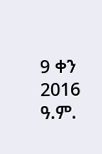9 ቀን 2016 ዓ.ም.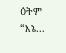ዕትም “እኔ...